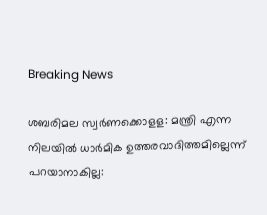Breaking News

ശബരിമല സ്വര്‍ണക്കൊളള: മന്ത്രി എന്ന നിലയില്‍ ധാര്‍മിക ഉത്തരവാദിത്തമില്ലെന്ന് പറയാനാകില്ല: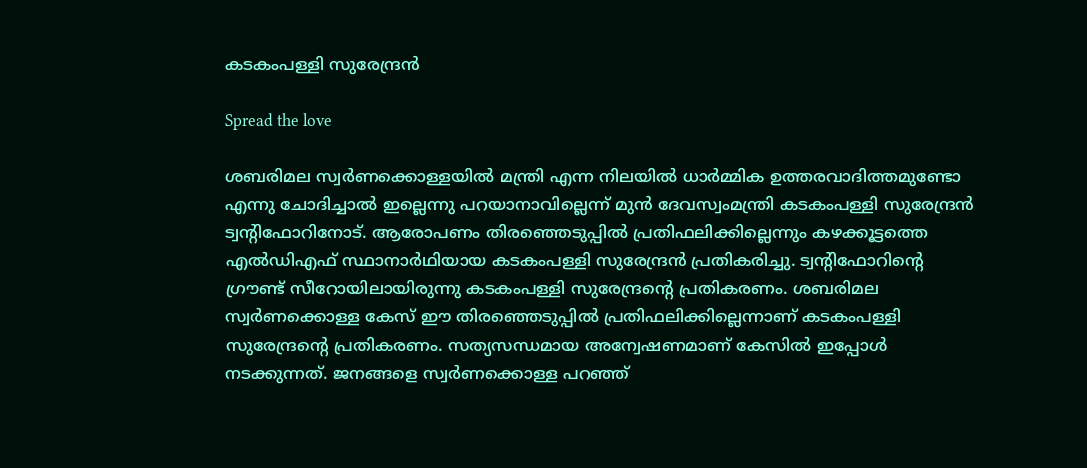കടകംപള്ളി സുരേന്ദ്രന്‍

Spread the love

ശബരിമല സ്വര്‍ണക്കൊള്ളയില്‍ മന്ത്രി എന്ന നിലയില്‍ ധാര്‍മ്മിക ഉത്തരവാദിത്തമുണ്ടോ എന്നു ചോദിച്ചാല്‍ ഇല്ലെന്നു പറയാനാവില്ലെന്ന് മുന്‍ ദേവസ്വംമന്ത്രി കടകംപള്ളി സുരേന്ദ്രന്‍ ട്വന്റിഫോറിനോട്. ആരോപണം തിരഞ്ഞെടുപ്പില്‍ പ്രതിഫലിക്കില്ലെന്നും കഴക്കൂട്ടത്തെ എല്‍ഡിഎഫ് സ്ഥാനാര്‍ഥിയായ കടകംപള്ളി സുരേന്ദ്രന്‍ പ്രതികരിച്ചു. ട്വന്റിഫോറിന്റെ ഗ്രൗണ്ട് സീറോയിലായിരുന്നു കടകംപള്ളി സുരേന്ദ്രന്റെ പ്രതികരണം. ശബരിമല സ്വര്‍ണക്കൊള്ള കേസ് ഈ തിരഞ്ഞെടുപ്പില്‍ പ്രതിഫലിക്കില്ലെന്നാണ് കടകംപള്ളി സുരേന്ദ്രന്റെ പ്രതികരണം. സത്യസന്ധമായ അന്വേഷണമാണ് കേസില്‍ ഇപ്പോള്‍ നടക്കുന്നത്. ജനങ്ങളെ സ്വര്‍ണക്കൊള്ള പറഞ്ഞ്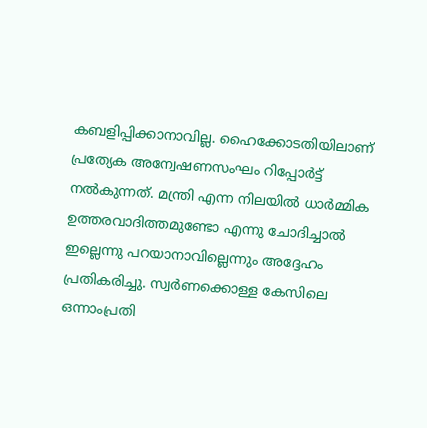കബളിപ്പിക്കാനാവില്ല. ഹൈക്കോടതിയിലാണ് പ്രത്യേക അന്വേഷണസംഘം റിപ്പോര്‍ട്ട് നല്‍കുന്നത്. മന്ത്രി എന്ന നിലയില്‍ ധാര്‍മ്മിക ഉത്തരവാദിത്തമുണ്ടോ എന്നു ചോദിച്ചാല്‍ ഇല്ലെന്നു പറയാനാവില്ലെന്നും അദ്ദേഹം പ്രതികരിച്ചു. സ്വര്‍ണക്കൊള്ള കേസിലെ ഒന്നാംപ്രതി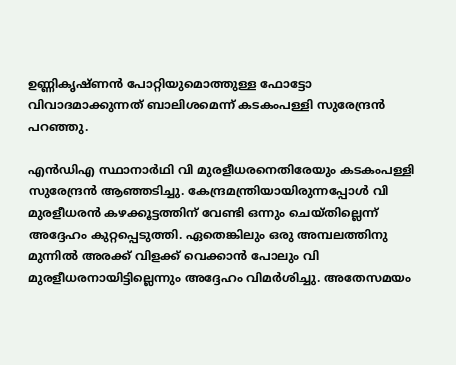ഉണ്ണികൃഷ്ണന്‍ പോറ്റിയുമൊത്തുള്ള ഫോട്ടോ വിവാദമാക്കുന്നത് ബാലിശമെന്ന് കടകംപള്ളി സുരേന്ദ്രന്‍ പറഞ്ഞു.

എന്‍ഡിഎ സ്ഥാനാര്‍ഥി വി മുരളീധരനെതിരേയും കടകംപള്ളി സുരേന്ദ്രന്‍ ആഞ്ഞടിച്ചു. കേന്ദ്രമന്ത്രിയായിരുന്നപ്പോള്‍ വി മുരളീധരന്‍ കഴക്കൂട്ടത്തിന് വേണ്ടി ഒന്നും ചെയ്തില്ലെന്ന് അദ്ദേഹം കുറ്റപ്പെടുത്തി. ഏതെങ്കിലും ഒരു അമ്പലത്തിനു മുന്നില്‍ അരക്ക് വിളക്ക് വെക്കാന്‍ പോലും വി മുരളീധരനായിട്ടില്ലെന്നും അദ്ദേഹം വിമര്‍ശിച്ചു. അതേസമയം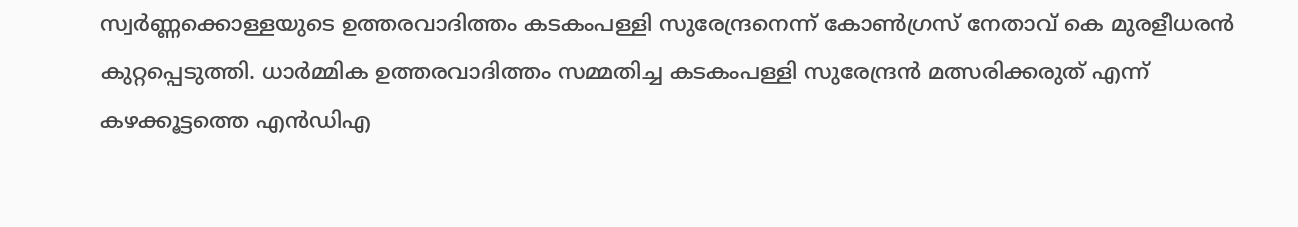സ്വര്‍ണ്ണക്കൊള്ളയുടെ ഉത്തരവാദിത്തം കടകംപള്ളി സുരേന്ദ്രനെന്ന് കോണ്‍ഗ്രസ് നേതാവ് കെ മുരളീധരന്‍ കുറ്റപ്പെടുത്തി. ധാര്‍മ്മിക ഉത്തരവാദിത്തം സമ്മതിച്ച കടകംപള്ളി സുരേന്ദ്രന്‍ മത്സരിക്കരുത് എന്ന് കഴക്കൂട്ടത്തെ എന്‍ഡിഎ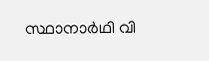സ്ഥാനാര്‍ഥി വി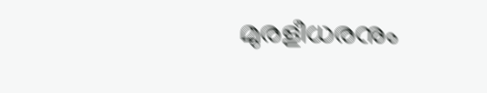മുരളീധരനും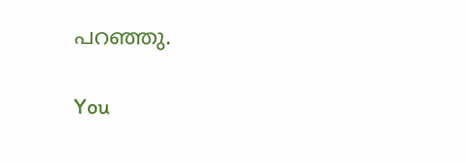പറഞ്ഞു.

You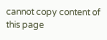cannot copy content of this page